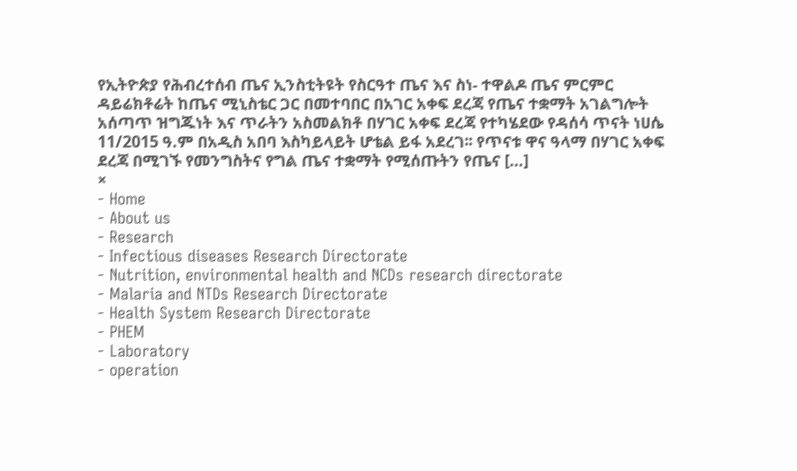የኢትዮጵያ የሕብረተሰብ ጤና ኢንስቲትዩት የስርዓተ ጤና እና ስነ- ተዋልዶ ጤና ምርምር ዳይሬክቶሬት ከጤና ሚኒስቴር ጋር በመተባበር በአገር አቀፍ ደረጃ የጤና ተቋማት አገልግሎት አሰጣጥ ዝግጁነት እና ጥራትን አስመልክቶ በሃገር አቀፍ ደረጃ የተካሄደው የዳሰሳ ጥናት ነሀሴ 11/2015 ዓ.ም በአዲስ አበባ እስካይላይት ሆቴል ይፋ አደረገ፡፡ የጥናቱ ዋና ዓላማ በሃገር አቀፍ ደረጃ በሚገኙ የመንግስትና የግል ጤና ተቋማት የሚሰጡትን የጤና […]
×
- Home
- About us
- Research
- Infectious diseases Research Directorate
- Nutrition, environmental health and NCDs research directorate
- Malaria and NTDs Research Directorate
- Health System Research Directorate
- PHEM
- Laboratory
- operation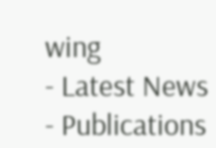wing
- Latest News
- Publications